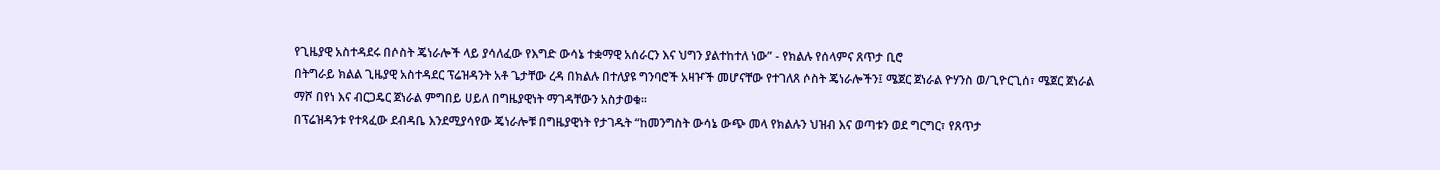የጊዜያዊ አስተዳደሩ በሶስት ጄነራሎች ላይ ያሳለፈው የእግድ ውሳኔ ተቋማዊ አሰራርን እና ህግን ያልተከተለ ነው” - የክልሉ የሰላምና ጸጥታ ቢሮ
በትግራይ ክልል ጊዜያዊ አስተዳደር ፕሬዝዳንት አቶ ጌታቸው ረዳ በክልሉ በተለያዩ ግንባሮች አዛዦች መሆናቸው የተገለጸ ሶስት ጄነራሎችን፤ ሜጀር ጀነራል ዮሃንስ ወ/ጊዮርጊሰ፣ ሜጀር ጀነራል ማሾ በየነ እና ብርጋዴር ጀነራል ምግበይ ሀይለ በግዜያዊነት ማገዳቸውን አስታወቁ።
በፕሬዝዳንቱ የተጻፈው ደብዳቤ እንደሚያሳየው ጄነራሎቹ በግዜያዊነት የታገዱት “ከመንግስት ውሳኔ ውጭ መላ የክልሉን ህዝብ እና ወጣቱን ወደ ግርግር፣ የጸጥታ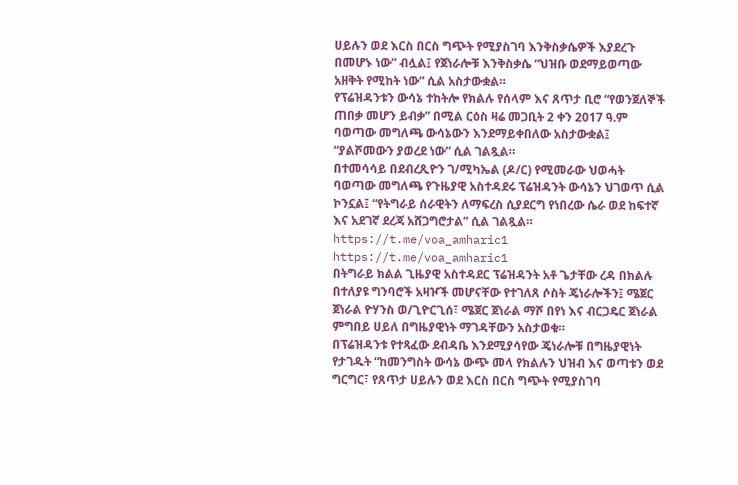ሀይሉን ወደ እርስ በርስ ግጭት የሚያስገባ እንቅስቃሴዎች እያደረጉ በመሆኑ ነው” ብሏል፤ የጀነራሎቹ እንቅስቃሴ “ህዝቡ ወደማይወጣው አዘቅት የሚከት ነው” ሲል አስታውቋል።
የፕሬዝዳንቱን ውሳኔ ተከትሎ የክልሉ የሰላም እና ጸጥታ ቢሮ “የወንጀለኞች ጠበቃ መሆን ይብቃ” በሚል ርዕስ ዛሬ መጋቢት 2 ቀን 2017 ዓ.ም ባወጣው መግለጫ ውሳኔውን እንደማይቀበለው አስታውቋል፤ “ያልሾመውን ያወረደ ነው” ሲል ገልጿል።
በተመሳሳይ በደብረጺዮን ገ/ሚካኤል (ዶ/ር) የሚመራው ህወሓት ባወጣው መግለጫ የጉዜያዊ አስተዳደሩ ፕሬዝዳንት ውሳኔን ህገወጥ ሲል ኮንኗል፤ “የትግራይ ሰራዊትን ለማፍረስ ሲያደርግ የነበረው ሴራ ወደ ከፍተኛ እና አደገኛ ደረጃ አሸጋግሮታል” ሲል ገልጿል።
https://t.me/voa_amharic1
https://t.me/voa_amharic1
በትግራይ ክልል ጊዜያዊ አስተዳደር ፕሬዝዳንት አቶ ጌታቸው ረዳ በክልሉ በተለያዩ ግንባሮች አዛዦች መሆናቸው የተገለጸ ሶስት ጄነራሎችን፤ ሜጀር ጀነራል ዮሃንስ ወ/ጊዮርጊሰ፣ ሜጀር ጀነራል ማሾ በየነ እና ብርጋዴር ጀነራል ምግበይ ሀይለ በግዜያዊነት ማገዳቸውን አስታወቁ።
በፕሬዝዳንቱ የተጻፈው ደብዳቤ እንደሚያሳየው ጄነራሎቹ በግዜያዊነት የታገዱት “ከመንግስት ውሳኔ ውጭ መላ የክልሉን ህዝብ እና ወጣቱን ወደ ግርግር፣ የጸጥታ ሀይሉን ወደ እርስ በርስ ግጭት የሚያስገባ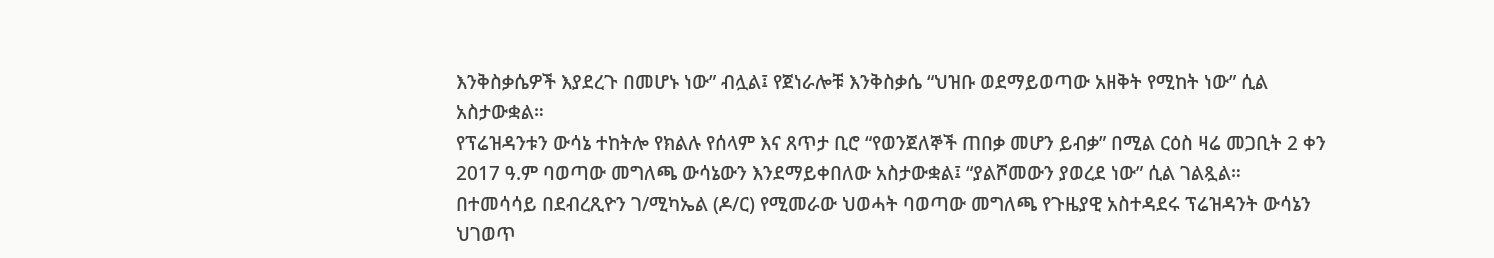እንቅስቃሴዎች እያደረጉ በመሆኑ ነው” ብሏል፤ የጀነራሎቹ እንቅስቃሴ “ህዝቡ ወደማይወጣው አዘቅት የሚከት ነው” ሲል አስታውቋል።
የፕሬዝዳንቱን ውሳኔ ተከትሎ የክልሉ የሰላም እና ጸጥታ ቢሮ “የወንጀለኞች ጠበቃ መሆን ይብቃ” በሚል ርዕስ ዛሬ መጋቢት 2 ቀን 2017 ዓ.ም ባወጣው መግለጫ ውሳኔውን እንደማይቀበለው አስታውቋል፤ “ያልሾመውን ያወረደ ነው” ሲል ገልጿል።
በተመሳሳይ በደብረጺዮን ገ/ሚካኤል (ዶ/ር) የሚመራው ህወሓት ባወጣው መግለጫ የጉዜያዊ አስተዳደሩ ፕሬዝዳንት ውሳኔን ህገወጥ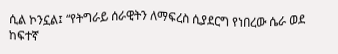ሲል ኮንኗል፤ “የትግራይ ሰራዊትን ለማፍረስ ሲያደርግ የነበረው ሴራ ወደ ከፍተኛ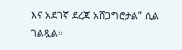እና አደገኛ ደረጃ አሸጋግሮታል” ሲል ገልጿል።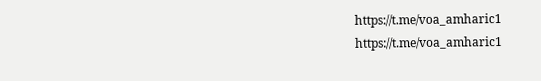https://t.me/voa_amharic1
https://t.me/voa_amharic1